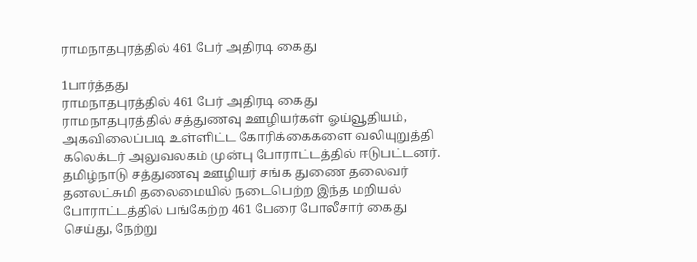ராமநாதபுரத்தில் 461 பேர் அதிரடி கைது

1பார்த்தது
ராமநாதபுரத்தில் 461 பேர் அதிரடி கைது
ராமநாதபுரத்தில் சத்துணவு ஊழியர்கள் ஓய்வூதியம், அகவிலைப்படி உள்ளிட்ட கோரிக்கைகளை வலியுறுத்தி கலெக்டர் அலுவலகம் முன்பு போராட்டத்தில் ஈடுபட்டனர். தமிழ்நாடு சத்துணவு ஊழியர் சங்க துணை தலைவர் தனலட்சுமி தலைமையில் நடைபெற்ற இந்த மறியல் போராட்டத்தில் பங்கேற்ற 461 பேரை போலீசார் கைது செய்து, நேற்று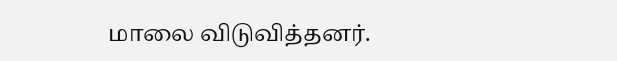மாலை விடுவித்தனர்.